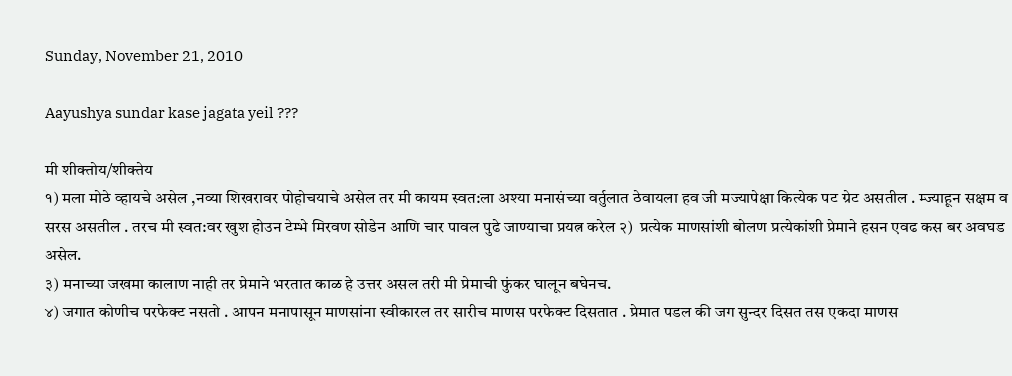Sunday, November 21, 2010

Aayushya sundar kase jagata yeil ???

मी शीक्तोय/शीक्तेय
१) मला मोठे व्हायचे असेल ,नव्या शिखरावर पोहोचयाचे असेल तर मी कायम स्वत:ला अश्या मनासंच्या वर्तुलात ठेवायला हव जी मज्यापेक्षा कित्येक पट ग्रेट असतील . म्ज्याहून सक्षम व सरस असतील . तरच मी स्वत:वर खुश होउन टेम्भे मिरवण सोडेन आणि चार पावल पुढे जाण्याचा प्रयत्न करेल २)  प्रत्येक माणसांशी बोलण प्रत्येकांशी प्रेमाने हसन एवढ कस बर अवघड असेल.
३) मनाच्या जखमा कालाण नाही तर प्रेमाने भरतात काळ हे उत्तर असल तरी मी प्रेमाची फुंकर घालून बघेनच.
४) जगात कोणीच परफेक्ट नसतो . आपन मनापासून माणसांना स्वीकारल तर सारीच माणस परफेक्ट दिसतात . प्रेमात पडल की जग सुन्दर दिसत तस एकदा माणस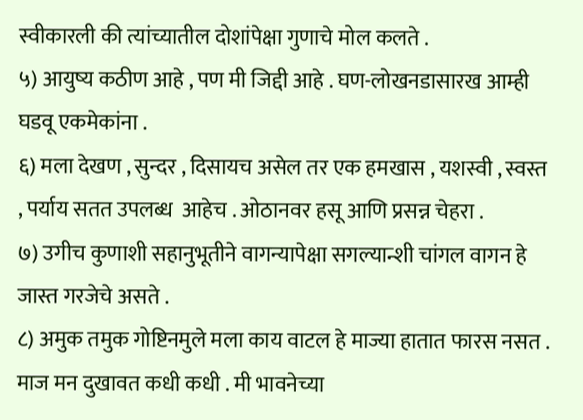स्वीकारली की त्यांच्यातील दोशांपेक्षा गुणाचे मोल कलते .
५) आयुष्य कठीण आहे , पण मी जिद्दी आहे . घण-लोखनडासारख आम्ही घडवू एकमेकांना .
६) मला देखण , सुन्दर , दिसायच असेल तर एक हमखास , यशस्वी , स्वस्त , पर्याय सतत उपलब्ध  आहेच . ओठानवर हसू आणि प्रसन्न चेहरा .
७) उगीच कुणाशी सहानुभूतीने वागन्यापेक्षा सगल्यान्शी चांगल वागन हे जास्त गरजेचे असते .
८) अमुक तमुक गोष्टिनमुले मला काय वाटल हे माज्या हातात फारस नसत . माज मन दुखावत कधी कधी . मी भावनेच्या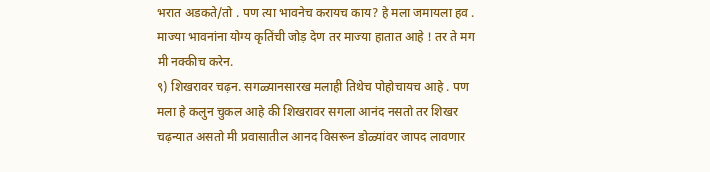भरात अडकते/तो . पण त्या भावनेच करायच काय? हे मला जमायला हव . माज्या भावनांना योग्य कृतिंची जोड़ देण तर माज्या हातात आहे ! तर ते मग मी नक्कीच करेन.
९) शिखरावर चढ़न. सगळ्यानसारख मलाही तिथेच पोहोचायच आहे . पण मला हे कलुन चुकल आहे की शिखरावर सगला आनंद नसतो तर शिखर चढ़न्यात असतो मी प्रवासातील आनद विसरून डोळ्यांवर जापद लावणार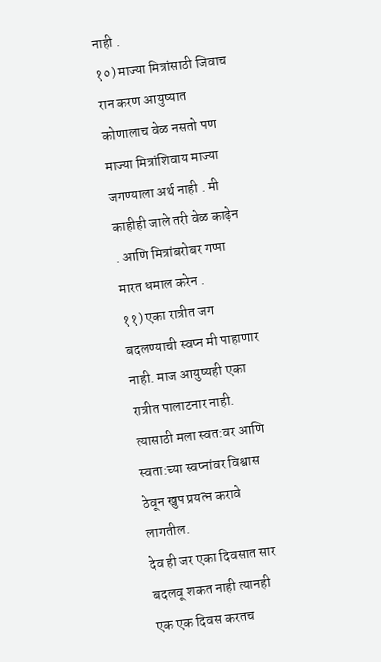नाही .
१०) माज्या मित्रांसाठी जिवाच रान करण आयुष्यात कोणालाच वेळ नसतो पण माज्या मित्रांशिवाय माज्या जगण्याला अर्थ नाही . मी काहीही जाले तरी वेळ काढ़ेन . आणि मित्रांबरोबर गप्पा मारत धमाल करेन .
११) एका रात्रीत जग बदलण्याची स्वप्न मी पाहाणार नाही. माज आयुष्यही एका रात्रीत पालाटनार नाही. त्यासाठी मला स्वत:वर आणि स्वता:च्या स्वप्नांवर विश्वास ठेवून खुप प्रयत्न करावे लागतील.
देव ही जर एका दिवसात सार बदलवू शकत नाही त्यानही एक एक दिवस करतच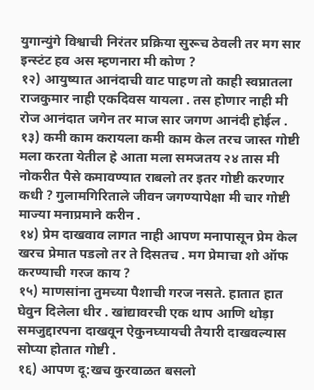युगान्युंगे विश्वाची निरंतर प्रक्रिया सुरूच ठेवली तर मग सार इन्स्टंट हव अस म्हणनारा मी कोण ?
१२) आयुष्यात आनंदाची वाट पाहण तो काही स्वप्नातला राजकुमार नाही एकदिवस यायला . तस होणार नाही मी रोज आनंदात जगेन तर माज सार जगण आनंदी होईल .
१३) कमी काम करायला कमी काम केल तरच जास्त गोष्टी मला करता येतील हे आता मला समजतय २४ तास मी नोकरीत पैसे कमावण्यात राबलो तर इतर गोष्टी करणार कधी ? गुलामगिरिताले जीवन जगण्यापेक्षा मी चार गोष्टी माज्या मनाप्रमाने करीन .
१४) प्रेम दाखवाव लागत नाही आपण मनापासून प्रेम केल खरच प्रेमात पडलो तर ते दिसतच . मग प्रेमाचा शो ऑफ करण्याची गरज काय ?
१५) माणसांना तुमच्या पैशाची गरज नसते. हातात हात घेवुन दिलेला धीर . खांद्यावरची एक थाप आणि थोड़ा समजुद्दारपना दाखवून ऐकुनघ्यायची तैयारी दाखवल्यास सोप्या होतात गोष्टी .
१६) आपण दू:खच कुरवाळत बसलो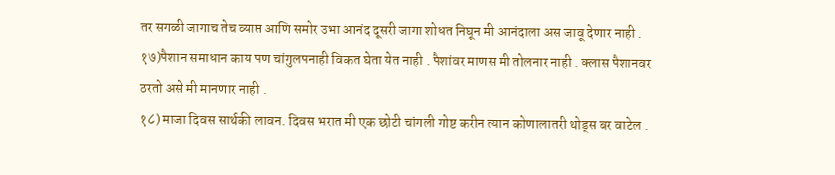तर सगळी जागाच तेच व्याप्त आणि समोर उभा आनंद दूसरी जागा शोधत निघून मी आनंदाला अस जावू देणार नाही .
१७)पैशान समाधान काय पण चांगुलपनाही विकत घेता येत नाही . पैशांवर माणस मी तोलनार नाही . क्लास पैशानवर ठरतो असे मी मानणार नाही .
१८) माजा दिवस सार्थकी लावन. दिवस भरात मी एक छोटी चांगली गोष्ट करीन त्यान कोणालातरी थोड्स बर वाटेल .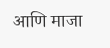आणि माजा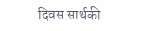दिवस सार्थकी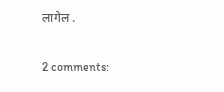लागेल .

2 comments: